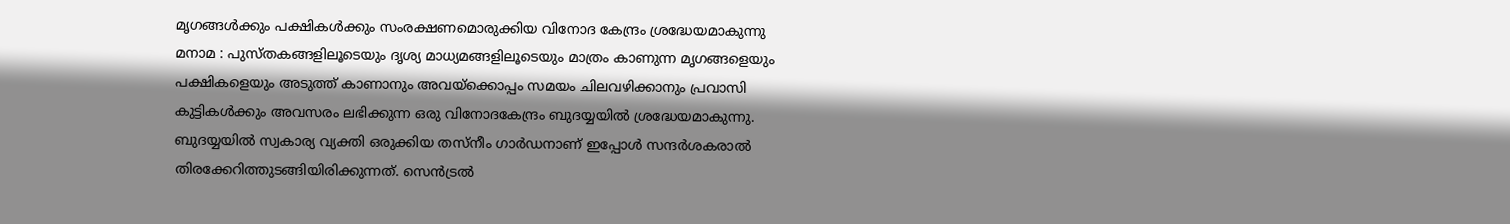മൃഗങ്ങൾക്കും പക്ഷികൾക്കും സംരക്ഷണമൊരുക്കിയ വിനോദ കേന്ദ്രം ശ്രദ്ധേയമാകുന്നു
മനാമ : പുസ്തകങ്ങളിലൂടെയും ദൃശ്യ മാധ്യമങ്ങളിലൂടെയും മാത്രം കാണുന്ന മൃഗങ്ങളെയും പക്ഷികളെയും അടുത്ത് കാണാനും അവയ്ക്കൊപ്പം സമയം ചിലവഴിക്കാനും പ്രവാസി കുട്ടികൾക്കും അവസരം ലഭിക്കുന്ന ഒരു വിനോദകേന്ദ്രം ബുദയ്യയിൽ ശ്രദ്ധേയമാകുന്നു. ബുദയ്യയിൽ സ്വകാര്യ വ്യക്തി ഒരുക്കിയ തസ്നീം ഗാർഡനാണ് ഇപ്പോൾ സന്ദർശകരാൽ തിരക്കേറിത്തുടങ്ങിയിരിക്കുന്നത്. സെൻട്രൽ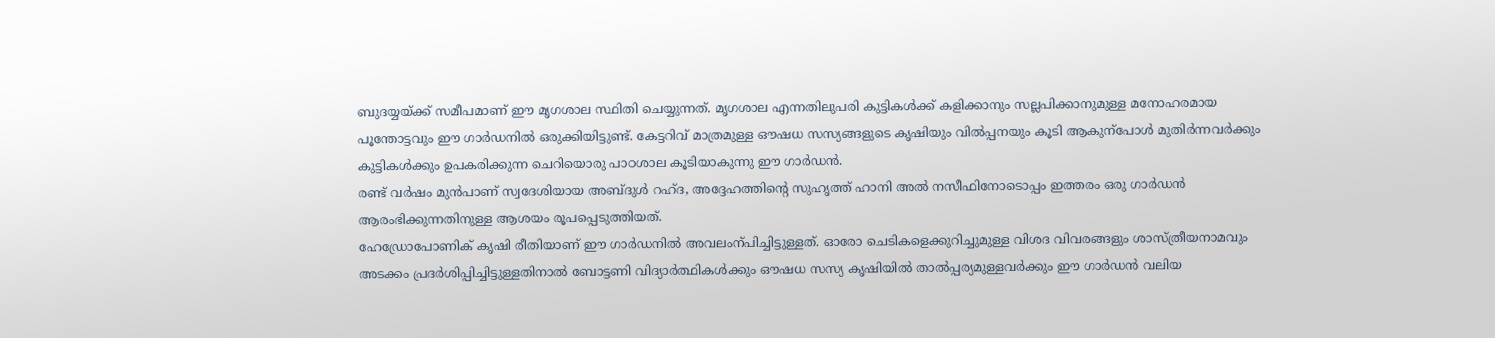ബുദയ്യയ്ക്ക് സമീപമാണ് ഈ മൃഗശാല സ്ഥിതി ചെയ്യുന്നത്. മൃഗശാല എന്നതിലുപരി കുട്ടികൾക്ക് കളിക്കാനും സല്ലപിക്കാനുമുള്ള മനോഹരമായ പൂന്തോട്ടവും ഈ ഗാർഡനിൽ ഒരുക്കിയിട്ടുണ്ട്. കേട്ടറിവ് മാത്രമുള്ള ഔഷധ സസ്യങ്ങളുടെ കൃഷിയും വിൽപ്പനയും കൂടി ആകുന്പോൾ മുതിർന്നവർക്കും കുട്ടികൾക്കും ഉപകരിക്കുന്ന ചെറിയൊരു പാഠശാല കൂടിയാകുന്നു ഈ ഗാർഡൻ.
രണ്ട് വർഷം മുൻപാണ് സ്വദേശിയായ അബ്ദുൾ റഹ്ദ, അദ്ദേഹത്തിന്റെ സുഹൃത്ത് ഹാനി അൽ നസീഫിനോടൊപ്പം ഇത്തരം ഒരു ഗാർഡൻ ആരംഭിക്കുന്നതിനുള്ള ആശയം രൂപപ്പെടുത്തിയത്.
ഹേഡ്രോപോണിക് കൃഷി രീതിയാണ് ഈ ഗാർഡനിൽ അവലംന്പിച്ചിട്ടുള്ളത്. ഓരോ ചെടികളെക്കുറിച്ചുമുള്ള വിശദ വിവരങ്ങളും ശാസ്ത്രീയനാമവും അടക്കം പ്രദർശിപ്പിച്ചിട്ടുള്ളതിനാൽ ബോട്ടണി വിദ്യാർത്ഥികൾക്കും ഔഷധ സസ്യ കൃഷിയിൽ താൽപ്പര്യമുള്ളവർക്കും ഈ ഗാർഡൻ വലിയ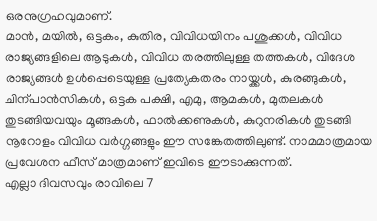ഒരനുഗ്രഹവുമാണ്.
മാൻ, മയിൽ, ഒട്ടകം, കുതിര, വിവിധയിനം പശുക്കൾ, വിവിധ രാജ്യങ്ങളിലെ ആടുകൾ, വിവിധ തരത്തിലുള്ള തത്തകൾ, വിദേശ രാജ്യങ്ങൾ ഉൾപ്പെടെയുള്ള പ്രത്യേകതരം നായ്ക്കൾ, കുരങ്ങുകൾ, ചിന്പാൻസികൾ, ഒട്ടക പക്ഷി, എമു, ആമകൾ, മുതലകൾ തുടങ്ങിയവയും മൂങ്ങകൾ, ഫാൽക്കണുകൾ, കുറുനരികൾ തുടങ്ങി നൂറോളം വിവിധ വർഗ്ഗങ്ങളും ഈ സങ്കേതത്തിലുണ്ട്. നാമമാത്രമായ പ്രവേശന ഫീസ് മാത്രമാണ് ഇവിടെ ഈടാക്കുന്നത്.
എല്ലാ ദിവസവും രാവിലെ 7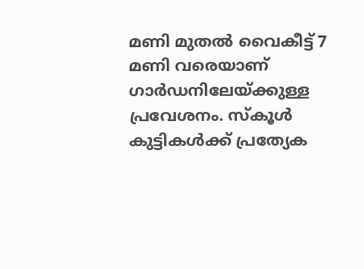മണി മുതൽ വൈകീട്ട് 7 മണി വരെയാണ് ഗാർഡനിലേയ്ക്കുള്ള പ്രവേശനം. സ്കൂൾ കുട്ടികൾക്ക് പ്രത്യേക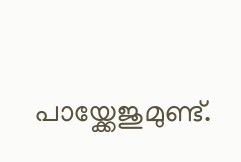പായ്ക്കേജുമുണ്ട്.